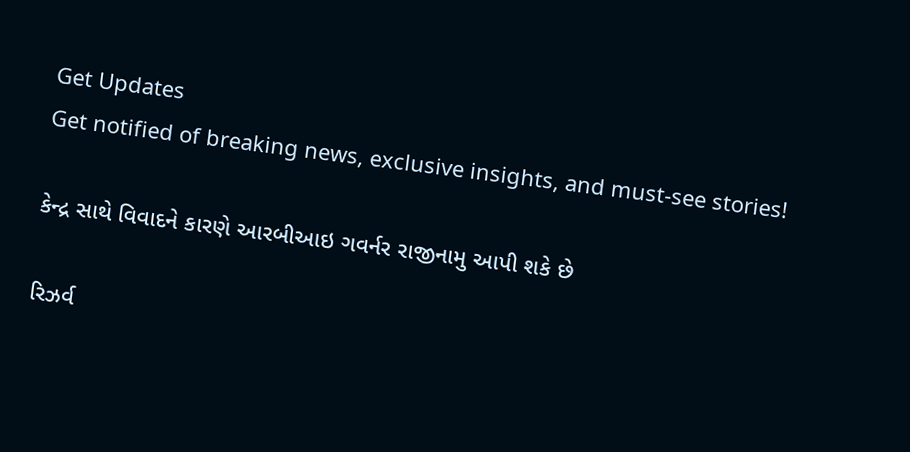Get Updates
Get notified of breaking news, exclusive insights, and must-see stories!

કેન્દ્ર સાથે વિવાદને કારણે આરબીઆઇ ગવર્નર રાજીનામુ આપી શકે છે

રિઝર્વ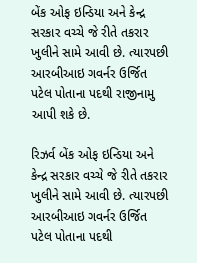બેંક ઓફ ઇન્ડિયા અને કેન્દ્ર સરકાર વચ્ચે જે રીતે તકરાર ખુલીને સામે આવી છે. ત્યારપછી આરબીઆઇ ગવર્નર ઉર્જિત પટેલ પોતાના પદથી રાજીનામુ આપી શકે છે.

રિઝર્વ બેંક ઓફ ઇન્ડિયા અને કેન્દ્ર સરકાર વચ્ચે જે રીતે તકરાર ખુલીને સામે આવી છે. ત્યારપછી આરબીઆઇ ગવર્નર ઉર્જિત પટેલ પોતાના પદથી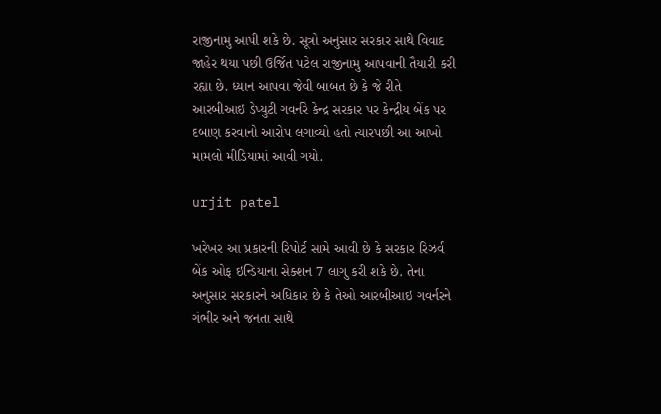રાજીનામુ આપી શકે છે. સૂત્રો અનુસાર સરકાર સાથે વિવાદ જાહેર થયા પછી ઉર્જિત પટેલ રાજીનામુ આપવાની તૈયારી કરી રહ્યા છે. ધ્યાન આપવા જેવી બાબત છે કે જે રીતે આરબીઆઇ ડેપ્યુટી ગવર્નરે કેન્દ્ર સરકાર પર કેન્દ્રીય બેંક પર દબાણ કરવાનો આરોપ લગાવ્યો હતો ત્યારપછી આ આખો મામલો મીડિયામાં આવી ગયો.

urjit patel

ખરેખર આ પ્રકારની રિપોર્ટ સામે આવી છે કે સરકાર રિઝર્વ બેંક ઓફ ઇન્ડિયાના સેક્શન 7 લાગુ કરી શકે છે. તેના અનુસાર સરકારને અધિકાર છે કે તેઓ આરબીઆઇ ગવર્નરને ગંભીર અને જનતા સાથે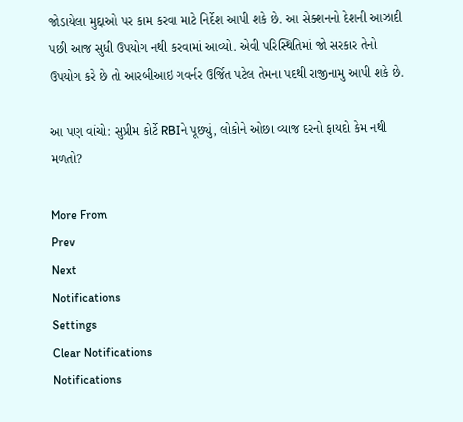જોડાયેલા મુદ્દાઓ પર કામ કરવા માટે નિર્દેશ આપી શકે છે. આ સેક્શનનો દેશની આઝાદી પછી આજ સુધી ઉપયોગ નથી કરવામાં આવ્યો. એવી પરિસ્થિતિમાં જો સરકાર તેનો ઉપયોગ કરે છે તો આરબીઆઇ ગવર્નર ઉર્જિત પટેલ તેમના પદથી રાજીનામુ આપી શકે છે.

આ પણ વાંચો: સુપ્રીમ કોર્ટે RBIને પૂછ્યું, લોકોને ઓછા વ્યાજ દરનો ફાયદો કેમ નથી મળતો?

More From
Prev
Next
Notifications
Settings
Clear Notifications
Notifications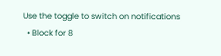Use the toggle to switch on notifications
  • Block for 8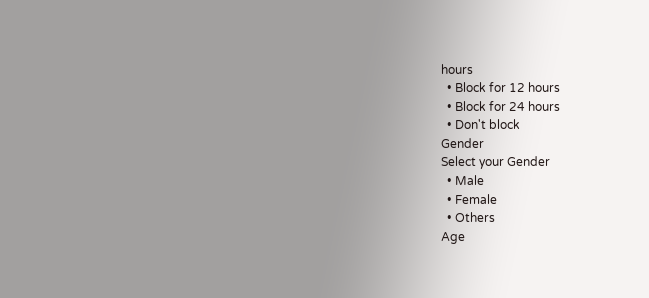hours
  • Block for 12 hours
  • Block for 24 hours
  • Don't block
Gender
Select your Gender
  • Male
  • Female
  • Others
Age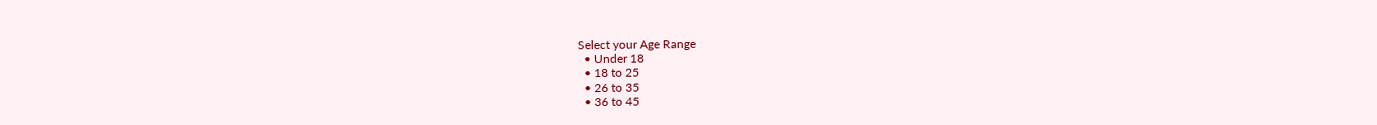Select your Age Range
  • Under 18
  • 18 to 25
  • 26 to 35
  • 36 to 45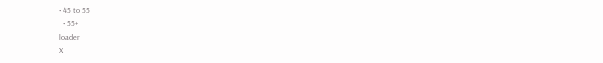• 45 to 55
  • 55+
loader
X